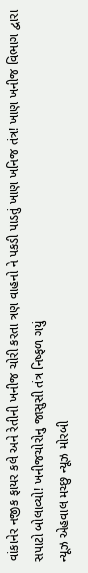વાંકાનેર નજીક ફાયર કલે અને રેતીની ખનીજ ચોરી કરતા ત્રણ વાહનો ને પકડી પાડતું ખાણ ખનિજ તંત્ર! ખાણ ખનીજ વિભાગ દ્વારા સપાટો બોલાવ્યો! ખનીજચોરોનુ જાસુસી તંત્ર નિષ્ફળ ગયું
ન્યૂઝ એહવાલ મચ્છુ ન્યૂઝ મોરબી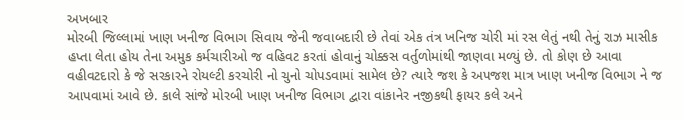અખબાર
મોરબી જિલ્લામાં ખાણ ખનીજ વિભાગ સિવાય જેની જવાબદારી છે તેવાં એક તંત્ર ખનિજ ચોરી માં રસ લેતું નથી તેનું રાઝ માસીક હપ્તા લેતા હોય તેના અમુક કર્મચારીઓ જ વહિવટ કરતાં હોવાનું ચોક્કસ વર્તુળોમાંથી જાણવા મળ્યું છે. તો કોણ છે આવા વહીવટદારો કે જે સરકારને રોયલ્ટી કરચોરી નો ચુનો ચોપડવામાં સામેલ છે? ત્યારે જશ કે અપજશ માત્ર ખાણ ખનીજ વિભાગ ને જ આપવામાં આવે છે. કાલે સાંજે મોરબી ખાણ ખનીજ વિભાગ દ્વારા વાંકાનેર નજીકથી ફાયર કલે અને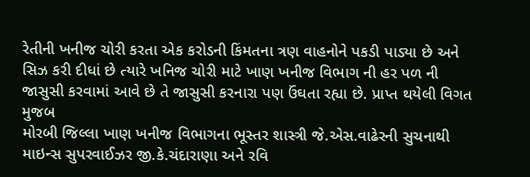રેતીની ખનીજ ચોરી કરતા એક કરોડની કિંમતના ત્રણ વાહનોને પકડી પાડ્યા છે અને સિઝ કરી દીધાં છે ત્યારે ખનિજ ચોરી માટે ખાણ ખનીજ વિભાગ ની હર પળ ની જાસુસી કરવામાં આવે છે તે જાસુસી કરનારા પણ ઉંઘતા રહ્યા છે. પ્રાપ્ત થયેલી વિગત મુજબ
મોરબી જિલ્લા ખાણ ખનીજ વિભાગના ભૂસ્તર શાસ્ત્રી જે.એસ.વાઢેરની સુચનાથી માઇન્સ સુપરવાઈઝર જી.કે.ચંદારાણા અને રવિ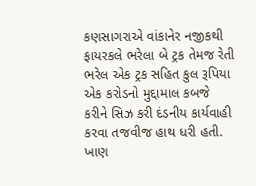કણસાગરાએ વાંકાનેર નજીકથી ફાયરકલે ભરેલા બે ટ્રક તેમજ રેતી ભરેલ એક ટ્રક સહિત કુલ રૂપિયા એક કરોડનો મુદ્દામાલ કબજે કરીને સિઝ કરી દંડનીય કાર્યવાહી કરવા તજવીજ હાથ ધરી હતી. ખાણ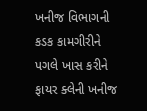ખનીજ વિભાગની કડક કામગીરીને પગલે ખાસ કરીને ફાયર ક્લેની ખનીજ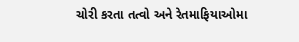ચોરી કરતા તત્વો અને રેતમાફિયાઓમા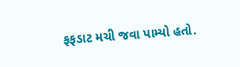ફફડાટ મચી જવા પામ્યો હતો.